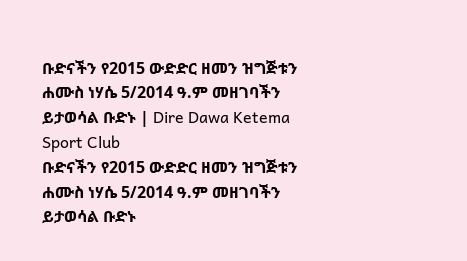ቡድናችን የ2015 ውድድር ዘመን ዝግጅቱን ሐሙስ ነሃሴ 5/2014 ዓ.ም መዘገባችን ይታወሳል ቡድኑ | Dire Dawa Ketema Sport Club
ቡድናችን የ2015 ውድድር ዘመን ዝግጅቱን ሐሙስ ነሃሴ 5/2014 ዓ.ም መዘገባችን ይታወሳል ቡድኑ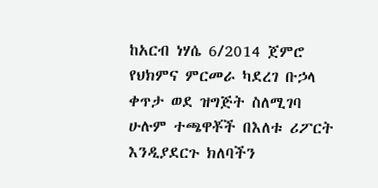ከአርብ ነሃሴ 6/2014 ጀምሮ የህክምና ምርመራ ካደረገ ቡኃላ ቀጥታ ወደ ዝግጅት ስለሚገባ ሁሉም ተጫዋቾች በእለቱ ሪፖርት እንዲያደርጉ ክለባችን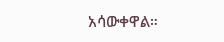አሳውቀዋል።